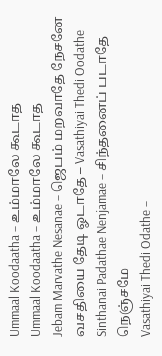Ummaal Koodaatha – உம்மாலே கூடாத
Ummaal Koodaatha – உம்மாலே கூடாத
Jebam Marvathe Nesanae – ஜெபம் மறவாதே நேசனே
வசதியை தேடி ஓடாதே – Vasathiyai Thedi Oodathe
Sinthanai Padathae Nenjamae – சிந்தனைப் படாதே நெஞ்சமே
Vasathiyai Thedi Odathe –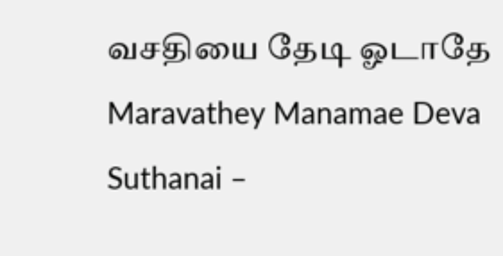வசதியை தேடி ஓடாதே
Maravathey Manamae Deva Suthanai –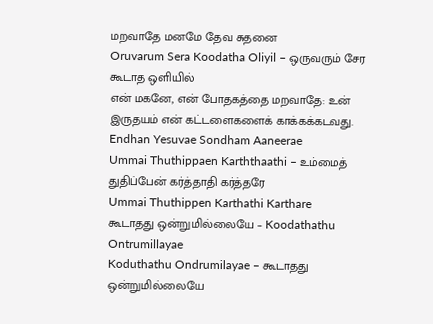மறவாதே மனமே தேவ சுதனை
Oruvarum Sera Koodatha Oliyil – ஒருவரும் சேர கூடாத ஒளியில்
என் மகனே, என் போதகத்தை மறவாதே: உன் இருதயம் என் கட்டளைகளைக் காக்கக்கடவது.
Endhan Yesuvae Sondham Aaneerae
Ummai Thuthippaen Karththaathi – உம்மைத் துதிப்பேன் கர்த்தாதி கர்த்தரே
Ummai Thuthippen Karthathi Karthare
கூடாதது ஒன்றுமில்லையே – Koodathathu Ontrumillayae
Koduthathu Ondrumilayae – கூடாதது ஒன்றுமில்லையே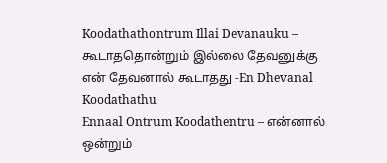Koodathathontrum Illai Devanauku – கூடாததொன்றும் இல்லை தேவனுக்கு
என் தேவனால் கூடாதது -En Dhevanal Koodathathu
Ennaal Ontrum Koodathentru – என்னால் ஒன்றும்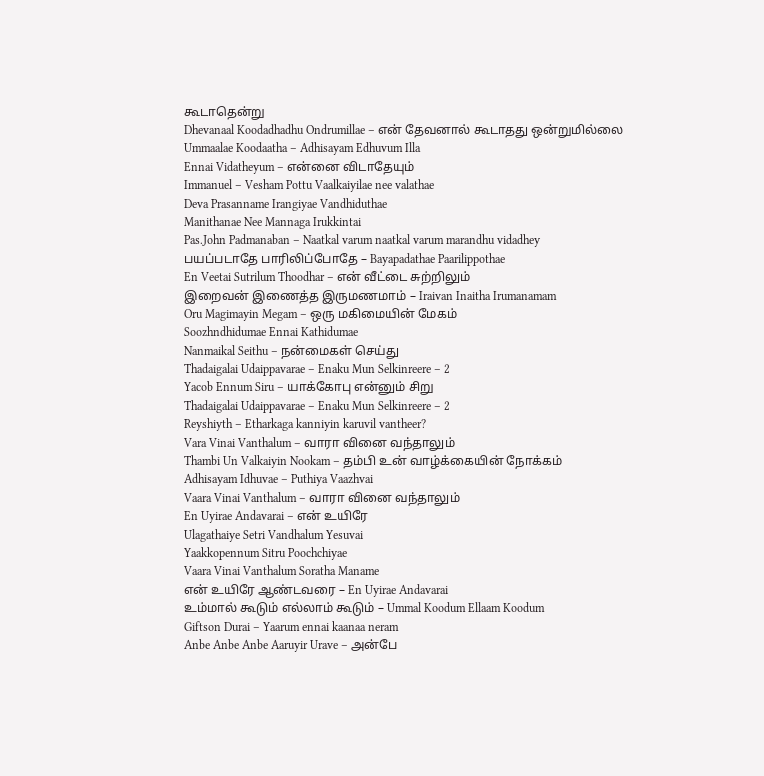கூடாதென்று
Dhevanaal Koodadhadhu Ondrumillae – என் தேவனால் கூடாதது ஒன்றுமில்லை
Ummaalae Koodaatha – Adhisayam Edhuvum Illa
Ennai Vidatheyum – என்னை விடாதேயும்
Immanuel – Vesham Pottu Vaalkaiyilae nee valathae
Deva Prasanname Irangiyae Vandhiduthae
Manithanae Nee Mannaga Irukkintai
Pas.John Padmanaban – Naatkal varum naatkal varum marandhu vidadhey
பயப்படாதே பாரிலிப்போதே – Bayapadathae Paarilippothae
En Veetai Sutrilum Thoodhar – என் வீட்டை சுற்றிலும்
இறைவன் இணைத்த இருமணமாம் – Iraivan Inaitha Irumanamam
Oru Magimayin Megam – ஒரு மகிமையின் மேகம்
Soozhndhidumae Ennai Kathidumae
Nanmaikal Seithu – நன்மைகள் செய்து
Thadaigalai Udaippavarae – Enaku Mun Selkinreere – 2
Yacob Ennum Siru – யாக்கோபு என்னும் சிறு
Thadaigalai Udaippavarae – Enaku Mun Selkinreere – 2
Reyshiyth – Etharkaga kanniyin karuvil vantheer?
Vara Vinai Vanthalum – வாரா வினை வந்தாலும்
Thambi Un Valkaiyin Nookam – தம்பி உன் வாழ்க்கையின் நோக்கம்
Adhisayam Idhuvae – Puthiya Vaazhvai
Vaara Vinai Vanthalum – வாரா வினை வந்தாலும்
En Uyirae Andavarai – என் உயிரே
Ulagathaiye Setri Vandhalum Yesuvai
Yaakkopennum Sitru Poochchiyae
Vaara Vinai Vanthalum Soratha Maname
என் உயிரே ஆண்டவரை – En Uyirae Andavarai
உம்மால் கூடும் எல்லாம் கூடும் – Ummal Koodum Ellaam Koodum
Giftson Durai – Yaarum ennai kaanaa neram
Anbe Anbe Anbe Aaruyir Urave – அன்பே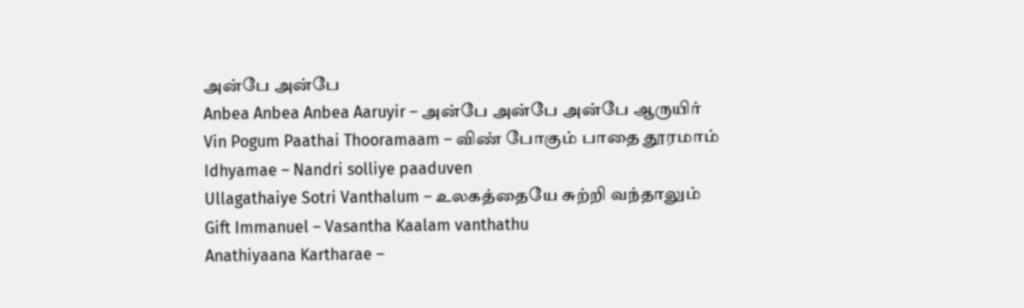அன்பே அன்பே
Anbea Anbea Anbea Aaruyir – அன்பே அன்பே அன்பே ஆருயிர்
Vin Pogum Paathai Thooramaam – விண் போகும் பாதை தூரமாம்
Idhyamae – Nandri solliye paaduven
Ullagathaiye Sotri Vanthalum – உலகத்தையே சுற்றி வந்தாலும்
Gift Immanuel – Vasantha Kaalam vanthathu
Anathiyaana Kartharae –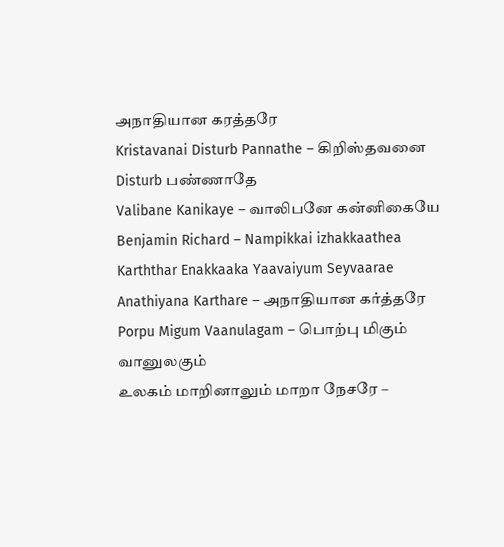அநாதியான கரத்தரே
Kristavanai Disturb Pannathe – கிறிஸ்தவனை Disturb பண்ணாதே
Valibane Kanikaye – வாலிபனே கன்னிகையே
Benjamin Richard – Nampikkai izhakkaathea
Karththar Enakkaaka Yaavaiyum Seyvaarae
Anathiyana Karthare – அநாதியான கர்த்தரே
Porpu Migum Vaanulagam – பொற்பு மிகும் வானுலகும்
உலகம் மாறினாலும் மாறா நேசரே –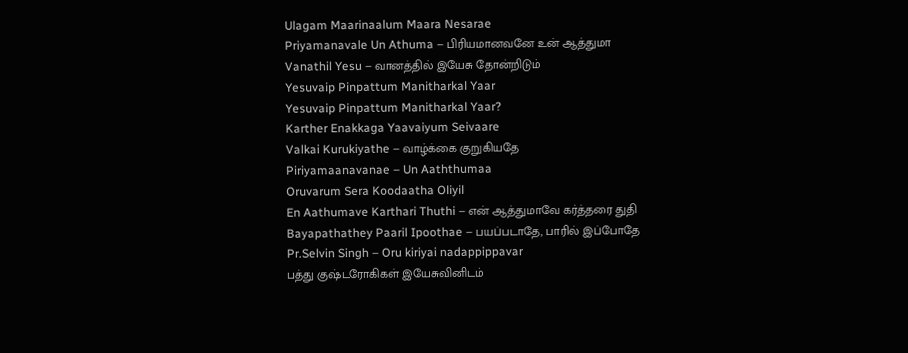Ulagam Maarinaalum Maara Nesarae
Priyamanavale Un Athuma – பிரியமானவனே உன் ஆத்துமா
Vanathil Yesu – வானத்தில் இயேசு தோன்றிடும்
Yesuvaip Pinpattum Manitharkal Yaar
Yesuvaip Pinpattum Manitharkal Yaar?
Karther Enakkaga Yaavaiyum Seivaare
Valkai Kurukiyathe – வாழ்க்கை குறுகியதே
Piriyamaanavanae – Un Aaththumaa
Oruvarum Sera Koodaatha Oliyil
En Aathumave Karthari Thuthi – என் ஆத்துமாவே கர்த்தரை துதி
Bayapathathey Paaril Ipoothae – பயப்படாதே, பாரில் இப்போதே
Pr.Selvin Singh – Oru kiriyai nadappippavar
பத்து குஷ்டரோகிகள் இயேசுவினிடம்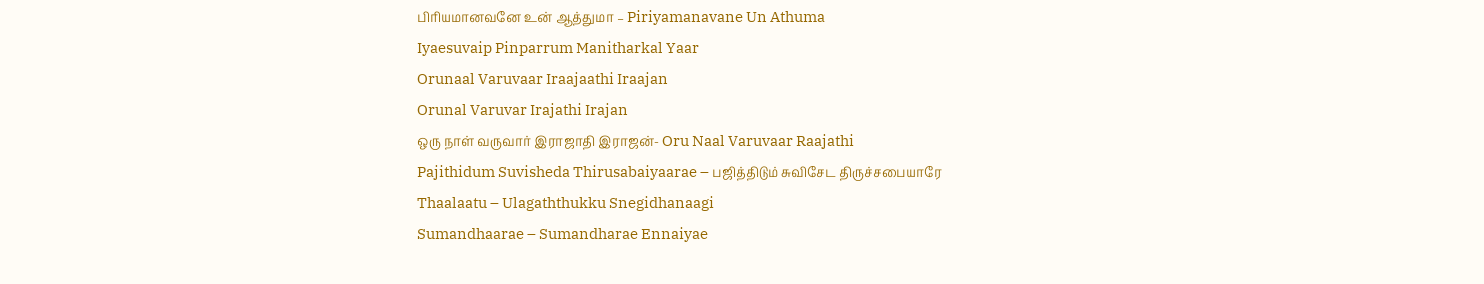பிரியமானவனே உன் ஆத்துமா – Piriyamanavane Un Athuma
Iyaesuvaip Pinparrum Manitharkal Yaar
Orunaal Varuvaar Iraajaathi Iraajan
Orunal Varuvar Irajathi Irajan
ஒரு நாள் வருவார் இராஜாதி இராஜன்- Oru Naal Varuvaar Raajathi
Pajithidum Suvisheda Thirusabaiyaarae – பஜித்திடும் சுவிசேட திருச்சபையாரே
Thaalaatu – Ulagaththukku Snegidhanaagi
Sumandhaarae – Sumandharae Ennaiyae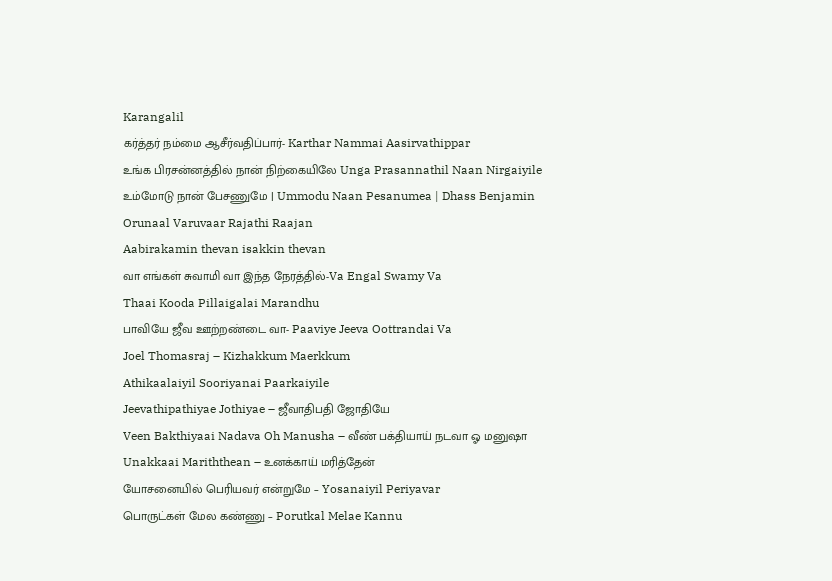Karangalil
கர்த்தர் நம்மை ஆசீர்வதிப்பார்- Karthar Nammai Aasirvathippar
உங்க பிரசன்னத்தில் நான் நிற்கையிலே Unga Prasannathil Naan Nirgaiyile
உம்மோடு நான் பேசணுமே | Ummodu Naan Pesanumea | Dhass Benjamin
Orunaal Varuvaar Rajathi Raajan
Aabirakamin thevan isakkin thevan
வா எங்கள் சுவாமி வா இந்த நேரத்தில்-Va Engal Swamy Va
Thaai Kooda Pillaigalai Marandhu
பாவியே ஜீவ ஊற்றண்டை வா- Paaviye Jeeva Oottrandai Va
Joel Thomasraj – Kizhakkum Maerkkum
Athikaalaiyil Sooriyanai Paarkaiyile
Jeevathipathiyae Jothiyae – ஜீவாதிபதி ஜோதியே
Veen Bakthiyaai Nadava Oh Manusha – வீண் பக்தியாய் நடவா ஓ மனுஷா
Unakkaai Mariththean – உனக்காய் மரித்தேன்
யோசனையில் பெரியவர் என்றுமே – Yosanaiyil Periyavar
பொருட்கள் மேல கண்ணு – Porutkal Melae Kannu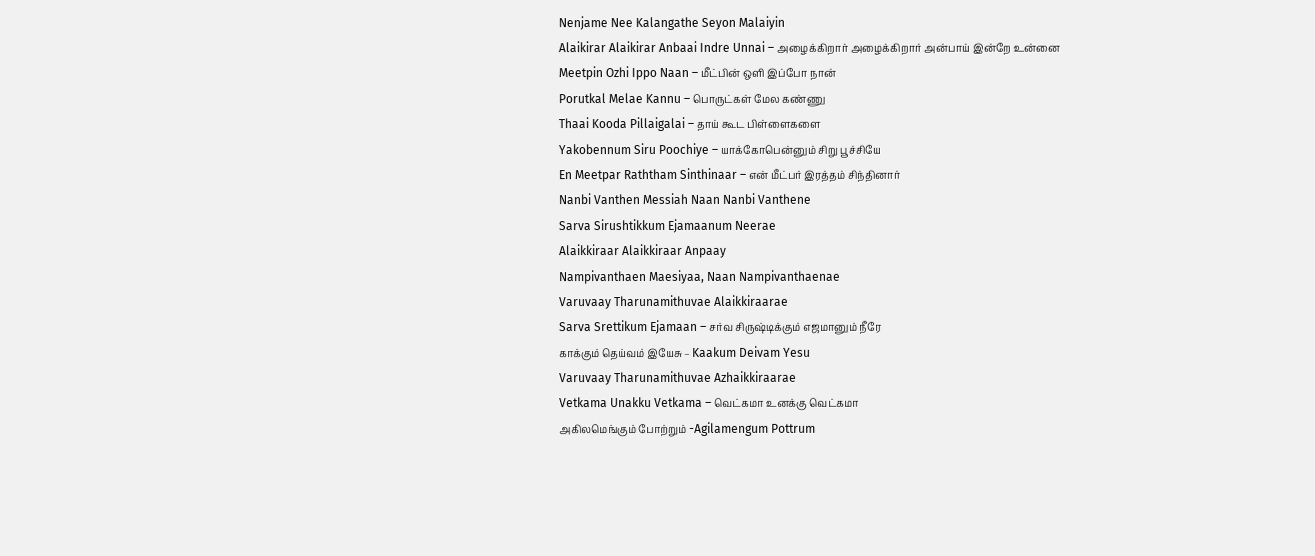Nenjame Nee Kalangathe Seyon Malaiyin
Alaikirar Alaikirar Anbaai Indre Unnai – அழைக்கிறார் அழைக்கிறார் அன்பாய் இன்றே உன்னை
Meetpin Ozhi Ippo Naan – மீட்பின் ஒளி இப்போ நான்
Porutkal Melae Kannu – பொருட்கள் மேல கண்ணு
Thaai Kooda Pillaigalai – தாய் கூட பிள்ளைகளை
Yakobennum Siru Poochiye – யாக்கோபென்னும் சிறு பூச்சியே
En Meetpar Raththam Sinthinaar – என் மீட்பர் இரத்தம் சிந்தினார்
Nanbi Vanthen Messiah Naan Nanbi Vanthene
Sarva Sirushtikkum Ejamaanum Neerae
Alaikkiraar Alaikkiraar Anpaay
Nampivanthaen Maesiyaa, Naan Nampivanthaenae
Varuvaay Tharunamithuvae Alaikkiraarae
Sarva Srettikum Ejamaan – சர்வ சிருஷ்டிக்கும் எஜமானும் நீரே
காக்கும் தெய்வம் இயேசு – Kaakum Deivam Yesu
Varuvaay Tharunamithuvae Azhaikkiraarae
Vetkama Unakku Vetkama – வெட்கமா உனக்கு வெட்கமா
அகிலமெங்கும் போற்றும் -Agilamengum Pottrum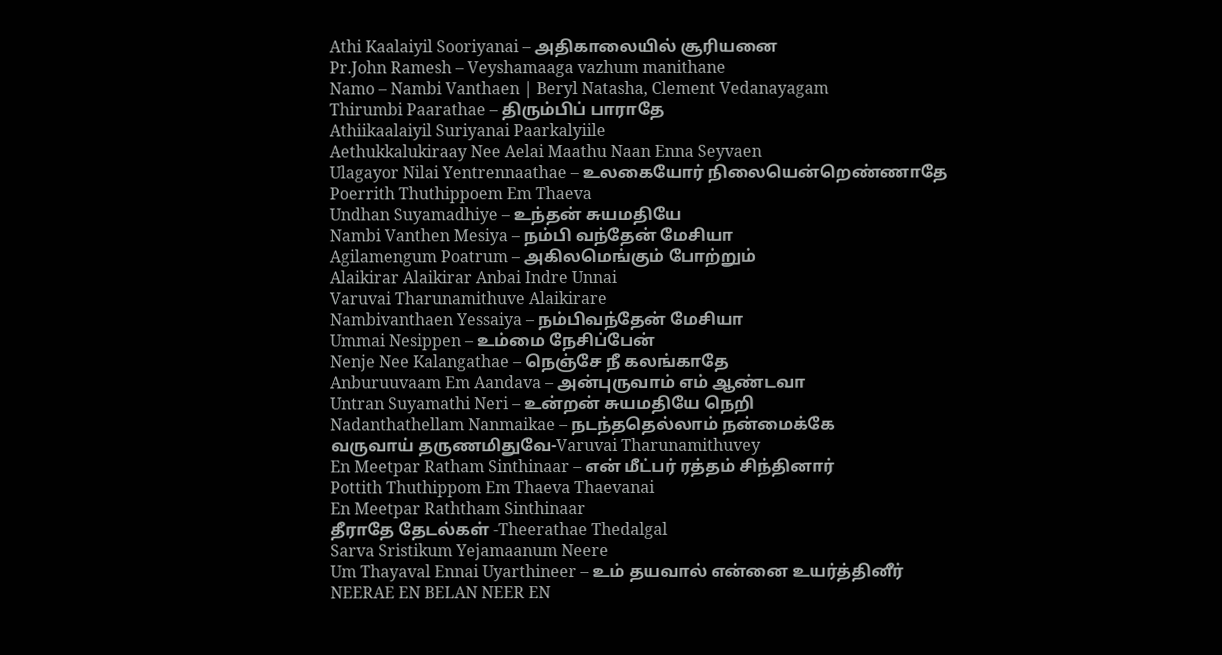Athi Kaalaiyil Sooriyanai – அதிகாலையில் சூரியனை
Pr.John Ramesh – Veyshamaaga vazhum manithane
Namo – Nambi Vanthaen | Beryl Natasha, Clement Vedanayagam
Thirumbi Paarathae – திரும்பிப் பாராதே
Athiikaalaiyil Suriyanai Paarkalyiile
Aethukkalukiraay Nee Aelai Maathu Naan Enna Seyvaen
Ulagayor Nilai Yentrennaathae – உலகையோர் நிலையென்றெண்ணாதே
Poerrith Thuthippoem Em Thaeva
Undhan Suyamadhiye – உந்தன் சுயமதியே
Nambi Vanthen Mesiya – நம்பி வந்தேன் மேசியா
Agilamengum Poatrum – அகிலமெங்கும் போற்றும்
Alaikirar Alaikirar Anbai Indre Unnai
Varuvai Tharunamithuve Alaikirare
Nambivanthaen Yessaiya – நம்பிவந்தேன் மேசியா
Ummai Nesippen – உம்மை நேசிப்பேன்
Nenje Nee Kalangathae – நெஞ்சே நீ கலங்காதே
Anburuuvaam Em Aandava – அன்புருவாம் எம் ஆண்டவா
Untran Suyamathi Neri – உன்றன் சுயமதியே நெறி
Nadanthathellam Nanmaikae – நடந்ததெல்லாம் நன்மைக்கே
வருவாய் தருணமிதுவே-Varuvai Tharunamithuvey
En Meetpar Ratham Sinthinaar – என் மீட்பர் ரத்தம் சிந்தினார்
Pottith Thuthippom Em Thaeva Thaevanai
En Meetpar Raththam Sinthinaar
தீராதே தேடல்கள் -Theerathae Thedalgal
Sarva Sristikum Yejamaanum Neere
Um Thayaval Ennai Uyarthineer – உம் தயவால் என்னை உயர்த்தினீர்
NEERAE EN BELAN NEER EN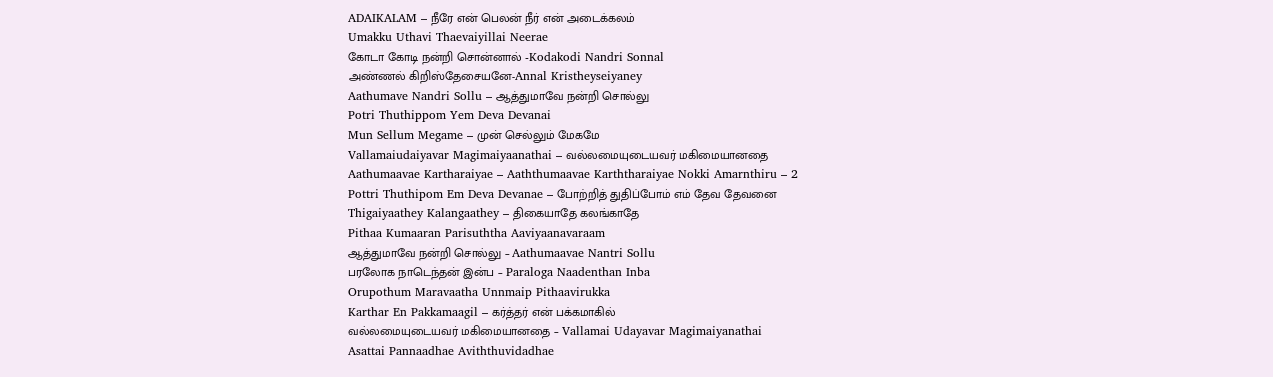ADAIKALAM – நீரே என் பெலன் நீர் என் அடைக்கலம்
Umakku Uthavi Thaevaiyillai Neerae
கோடா கோடி நன்றி சொன்னால் -Kodakodi Nandri Sonnal
அண்ணல் கிறிஸ்தேசையனே-Annal Kristheyseiyaney
Aathumave Nandri Sollu – ஆத்துமாவே நன்றி சொல்லு
Potri Thuthippom Yem Deva Devanai
Mun Sellum Megame – முன் செல்லும் மேகமே
Vallamaiudaiyavar Magimaiyaanathai – வல்லமையுடையவர் மகிமையானதை
Aathumaavae Kartharaiyae – Aaththumaavae Karththaraiyae Nokki Amarnthiru – 2
Pottri Thuthipom Em Deva Devanae – போற்றித் துதிப்போம் எம் தேவ தேவனை
Thigaiyaathey Kalangaathey – திகையாதே கலங்காதே
Pithaa Kumaaran Parisuththa Aaviyaanavaraam
ஆத்துமாவே நன்றி சொல்லு – Aathumaavae Nantri Sollu
பரலோக நாடெந்தன் இன்ப – Paraloga Naadenthan Inba
Orupothum Maravaatha Unnmaip Pithaavirukka
Karthar En Pakkamaagil – கர்த்தர் என் பக்கமாகில்
வல்லமையுடையவர் மகிமையானதை – Vallamai Udayavar Magimaiyanathai
Asattai Pannaadhae Aviththuvidadhae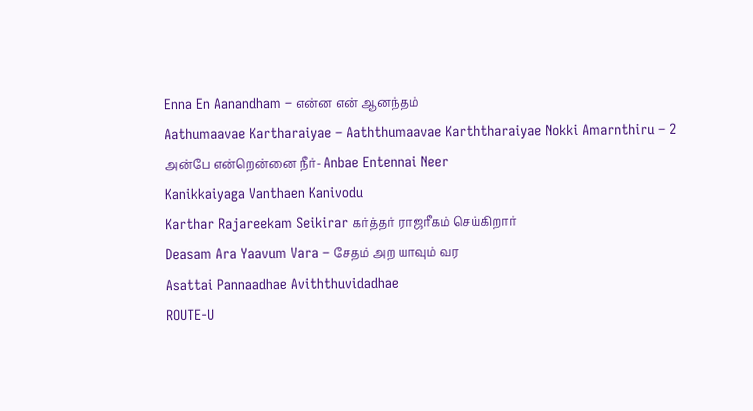Enna En Aanandham – என்ன என் ஆனந்தம்
Aathumaavae Kartharaiyae – Aaththumaavae Karththaraiyae Nokki Amarnthiru – 2
அன்பே என்றென்னை நீர்- Anbae Entennai Neer
Kanikkaiyaga Vanthaen Kanivodu
Karthar Rajareekam Seikirar கர்த்தர் ராஜரீகம் செய்கிறார்
Deasam Ara Yaavum Vara – சேதம் அற யாவும் வர
Asattai Pannaadhae Aviththuvidadhae
ROUTE-U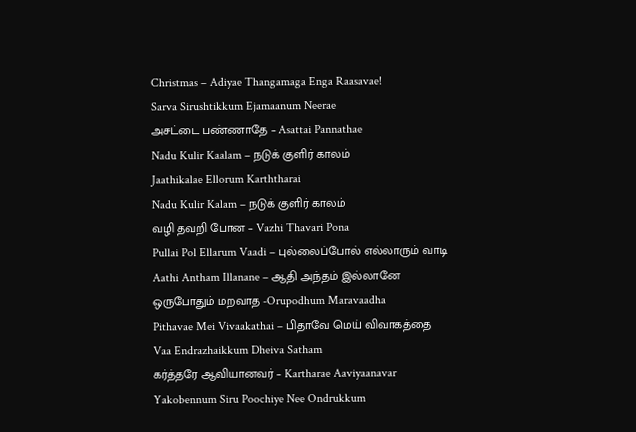Christmas – Adiyae Thangamaga Enga Raasavae!
Sarva Sirushtikkum Ejamaanum Neerae
அசட்டை பண்ணாதே – Asattai Pannathae
Nadu Kulir Kaalam – நடுக் குளிர் காலம்
Jaathikalae Ellorum Karththarai
Nadu Kulir Kalam – நடுக் குளிர் காலம்
வழி தவறி போன – Vazhi Thavari Pona
Pullai Pol Ellarum Vaadi – புல்லைப்போல் எல்லாரும் வாடி
Aathi Antham Illanane – ஆதி அந்தம் இல்லானே
ஒருபோதும் மறவாத -Orupodhum Maravaadha
Pithavae Mei Vivaakathai – பிதாவே மெய் விவாகத்தை
Vaa Endrazhaikkum Dheiva Satham
கர்த்தரே ஆவியானவர் – Kartharae Aaviyaanavar
Yakobennum Siru Poochiye Nee Ondrukkum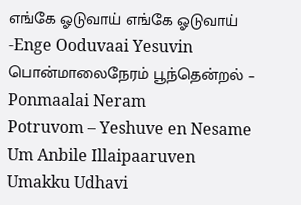எங்கே ஓடுவாய் எங்கே ஓடுவாய் -Enge Ooduvaai Yesuvin
பொன்மாலைநேரம் பூந்தென்றல் – Ponmaalai Neram
Potruvom – Yeshuve en Nesame Um Anbile Illaipaaruven
Umakku Udhavi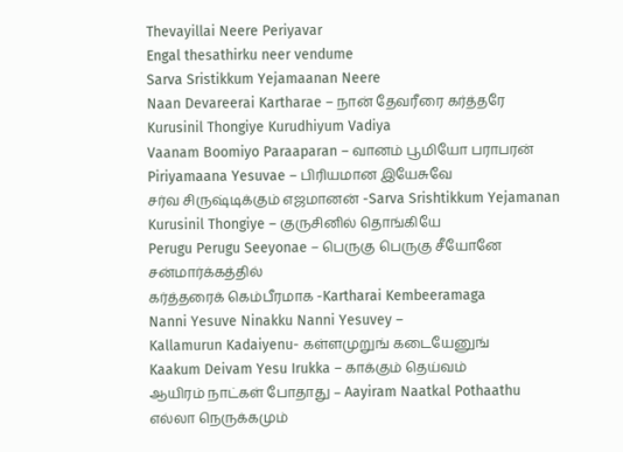Thevayillai Neere Periyavar
Engal thesathirku neer vendume
Sarva Sristikkum Yejamaanan Neere
Naan Devareerai Kartharae – நான் தேவரீரை கர்த்தரே
Kurusinil Thongiye Kurudhiyum Vadiya
Vaanam Boomiyo Paraaparan – வானம் பூமியோ பராபரன்
Piriyamaana Yesuvae – பிரியமான இயேசுவே
சர்வ சிருஷ்டிக்கும் எஜமானன் -Sarva Srishtikkum Yejamanan
Kurusinil Thongiye – குருசினில் தொங்கியே
Perugu Perugu Seeyonae – பெருகு பெருகு சீயோனே சன்மார்க்கத்தில்
கர்த்தரைக் கெம்பீரமாக -Kartharai Kembeeramaga
Nanni Yesuve Ninakku Nanni Yesuvey –
Kallamurun Kadaiyenu- கள்ளமுறுங் கடையேனுங்
Kaakum Deivam Yesu Irukka – காக்கும் தெய்வம்
ஆயிரம் நாட்கள் போதாது – Aayiram Naatkal Pothaathu
எல்லா நெருக்கமும்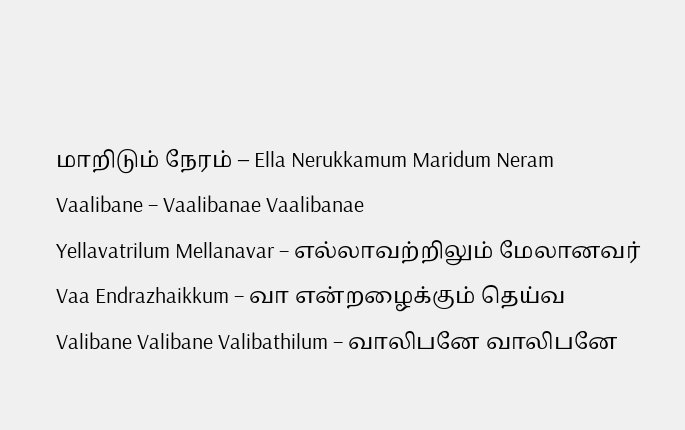மாறிடும் நேரம் – Ella Nerukkamum Maridum Neram
Vaalibane – Vaalibanae Vaalibanae
Yellavatrilum Mellanavar – எல்லாவற்றிலும் மேலானவர்
Vaa Endrazhaikkum – வா என்றழைக்கும் தெய்வ
Valibane Valibane Valibathilum – வாலிபனே வாலிபனே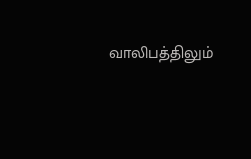வாலிபத்திலும்